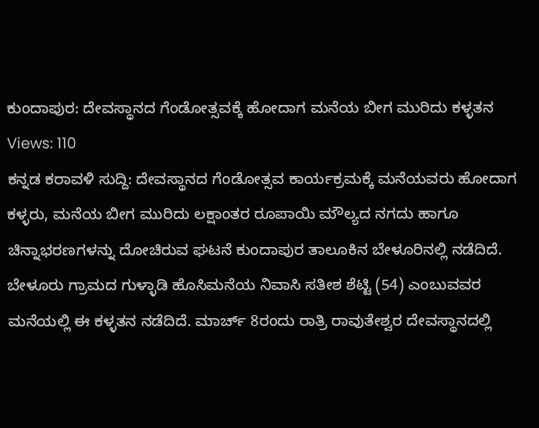ಕುಂದಾಪುರ: ದೇವಸ್ಥಾನದ ಗೆಂಡೋತ್ಸವಕ್ಕೆ ಹೋದಾಗ ಮನೆಯ ಬೀಗ ಮುರಿದು ಕಳ್ಳತನ
Views: 110
ಕನ್ನಡ ಕರಾವಳಿ ಸುದ್ದಿ: ದೇವಸ್ಥಾನದ ಗೆಂಡೋತ್ಸವ ಕಾರ್ಯಕ್ರಮಕ್ಕೆ ಮನೆಯವರು ಹೋದಾಗ ಕಳ್ಳರು, ಮನೆಯ ಬೀಗ ಮುರಿದು ಲಕ್ಷಾಂತರ ರೂಪಾಯಿ ಮೌಲ್ಯದ ನಗದು ಹಾಗೂ ಚಿನ್ನಾಭರಣಗಳನ್ನು ದೋಚಿರುವ ಘಟನೆ ಕುಂದಾಪುರ ತಾಲೂಕಿನ ಬೇಳೂರಿನಲ್ಲಿ ನಡೆದಿದೆ.
ಬೇಳೂರು ಗ್ರಾಮದ ಗುಳ್ಳಾಡಿ ಹೊಸಿಮನೆಯ ನಿವಾಸಿ ಸತೀಶ ಶೆಟ್ಟಿ (54) ಎಂಬುವವರ ಮನೆಯಲ್ಲಿ ಈ ಕಳ್ಳತನ ನಡೆದಿದೆ. ಮಾರ್ಚ್ 8ರಂದು ರಾತ್ರಿ ರಾವುತೇಶ್ವರ ದೇವಸ್ಥಾನದಲ್ಲಿ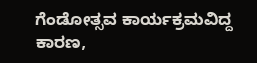ಗೆಂಡೋತ್ಸವ ಕಾರ್ಯಕ್ರಮವಿದ್ದ ಕಾರಣ,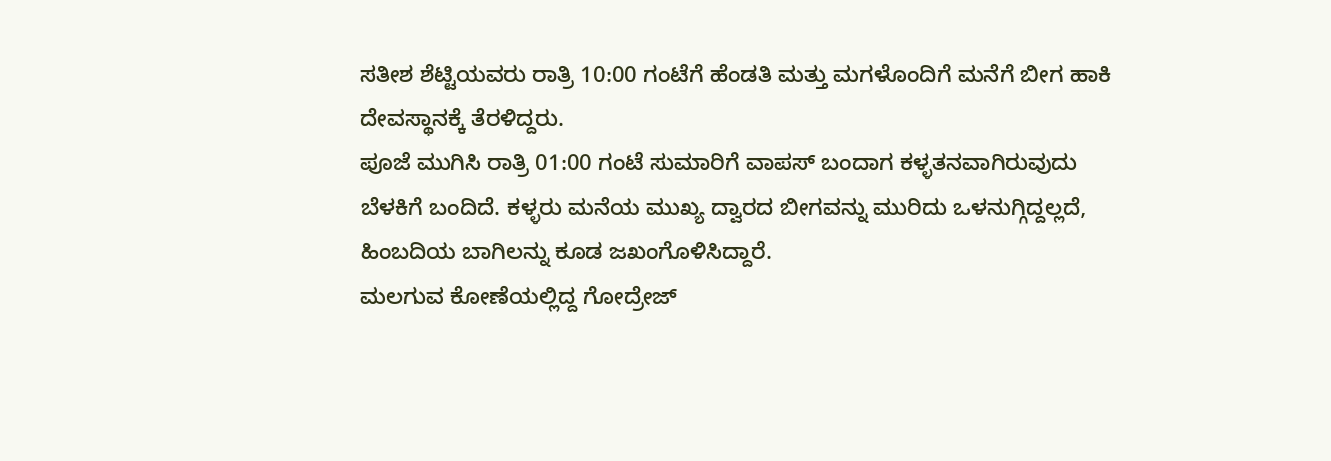ಸತೀಶ ಶೆಟ್ಟಿಯವರು ರಾತ್ರಿ 10:00 ಗಂಟೆಗೆ ಹೆಂಡತಿ ಮತ್ತು ಮಗಳೊಂದಿಗೆ ಮನೆಗೆ ಬೀಗ ಹಾಕಿ ದೇವಸ್ಥಾನಕ್ಕೆ ತೆರಳಿದ್ದರು.
ಪೂಜೆ ಮುಗಿಸಿ ರಾತ್ರಿ 01:00 ಗಂಟೆ ಸುಮಾರಿಗೆ ವಾಪಸ್ ಬಂದಾಗ ಕಳ್ಳತನವಾಗಿರುವುದು ಬೆಳಕಿಗೆ ಬಂದಿದೆ. ಕಳ್ಳರು ಮನೆಯ ಮುಖ್ಯ ದ್ವಾರದ ಬೀಗವನ್ನು ಮುರಿದು ಒಳನುಗ್ಗಿದ್ದಲ್ಲದೆ, ಹಿಂಬದಿಯ ಬಾಗಿಲನ್ನು ಕೂಡ ಜಖಂಗೊಳಿಸಿದ್ದಾರೆ.
ಮಲಗುವ ಕೋಣೆಯಲ್ಲಿದ್ದ ಗೋದ್ರೇಜ್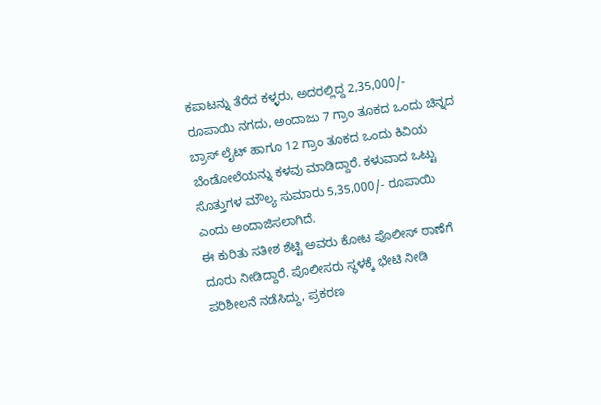ಕಪಾಟನ್ನು ತೆರೆದ ಕಳ್ಳರು, ಅದರಲ್ಲಿದ್ದ 2,35,000/- ರೂಪಾಯಿ ನಗದು, ಅಂದಾಜು 7 ಗ್ರಾಂ ತೂಕದ ಒಂದು ಚಿನ್ನದ ಬ್ರಾಸ್ ಲೈಟ್ ಹಾಗೂ 12 ಗ್ರಾಂ ತೂಕದ ಒಂದು ಕಿವಿಯ ಬೆಂಡೋಲೆಯನ್ನು ಕಳವು ಮಾಡಿದ್ದಾರೆ. ಕಳುವಾದ ಒಟ್ಟು ಸೊತ್ತುಗಳ ಮೌಲ್ಯ ಸುಮಾರು 5,35,000/- ರೂಪಾಯಿ ಎಂದು ಅಂದಾಜಿಸಲಾಗಿದೆ.
ಈ ಕುರಿತು ಸತೀಶ ಶೆಟ್ಟಿ ಅವರು ಕೋಟ ಪೊಲೀಸ್ ಠಾಣೆಗೆ ದೂರು ನೀಡಿದ್ದಾರೆ. ಪೊಲೀಸರು ಸ್ಥಳಕ್ಕೆ ಭೇಟಿ ನೀಡಿ ಪರಿಶೀಲನೆ ನಡೆಸಿದ್ದು, ಪ್ರಕರಣ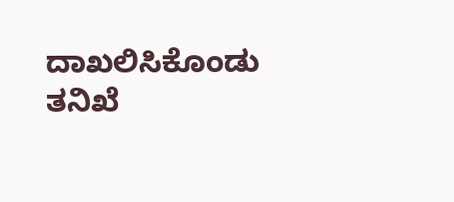ದಾಖಲಿಸಿಕೊಂಡು ತನಿಖೆ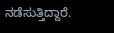ನಡೆಸುತ್ತಿದ್ದಾರೆ.